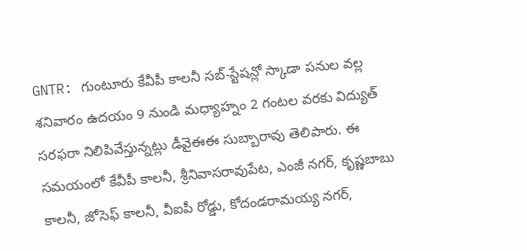GNTR: గుంటూరు కేవీపీ కాలనీ సబ్-స్టేషన్లో స్కాడా పనుల వల్ల శనివారం ఉదయం 9 నుండి మధ్యాహ్నం 2 గంటల వరకు విద్యుత్ సరఫరా నిలిపివేస్తున్నట్లు డీవైఈఈ సుబ్బారావు తెలిపారు. ఈ సమయంలో కేవీపీ కాలనీ, శ్రీనివాసరావుపేట, ఎంజీ నగర్, కృష్ణబాబు కాలనీ, జోసెఫ్ కాలనీ, వీఐపీ రోడ్డు, కోదండరామయ్య నగర్,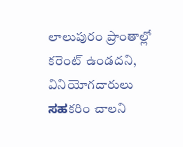లాలుపురం ప్రాంతాల్లో కరెంట్ ఉండదని, వినియోగదారులు ಸಹకరిం చాలని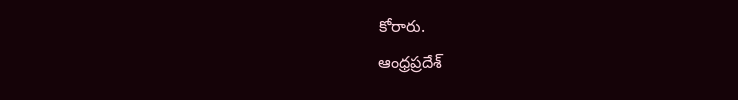కోరారు.
ఆంధ్రప్రదేశ్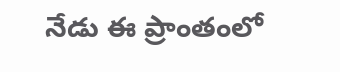నేడు ఈ ప్రాంతంలో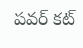పవర్ కట్